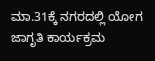ಮಾ.31ಕ್ಕೆ ನಗರದಲ್ಲಿ ಯೋಗ ಜಾಗೃತಿ ಕಾರ್ಯಕ್ರಮ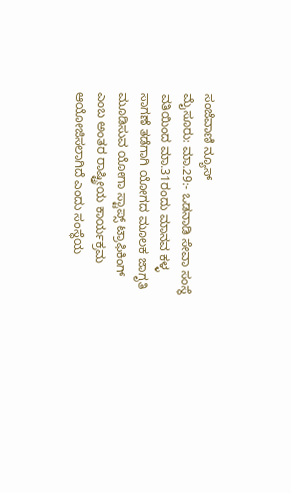ಸಂಜೆವಾಣಿ ನ್ಯೂಸ್
ಮೈಸೂರು: ಮಾ.29:- ಒಡನಾಡಿ ಸೇವಾ ಸಂಸ್ಥೆ ವತಿಯಿಂದ ಮಾ.31ರಂದು ಮಾನವ ಕಳ್ಳ ಸಾಗಣೆ ತಡೆಗಾಗಿ ಯೋಗದ ಮೂಲಕ ಜಾಗೃತಿ ಮೂಡಿಸುವ ಯೋಗಾ ಸ್ಟಾಪ್ಸ್ ಟ್ರಾಫಿಕಿಂಗ್ ಎಂಬ ಅಂತರ ರಾಷ್ಟ್ರೀಯ ಕಾರ್ಯಕ್ರಮ ಆಯೋಜಿಸಲಾಗಿದೆ ಎಂದು ಸಂಸ್ಥೆಯ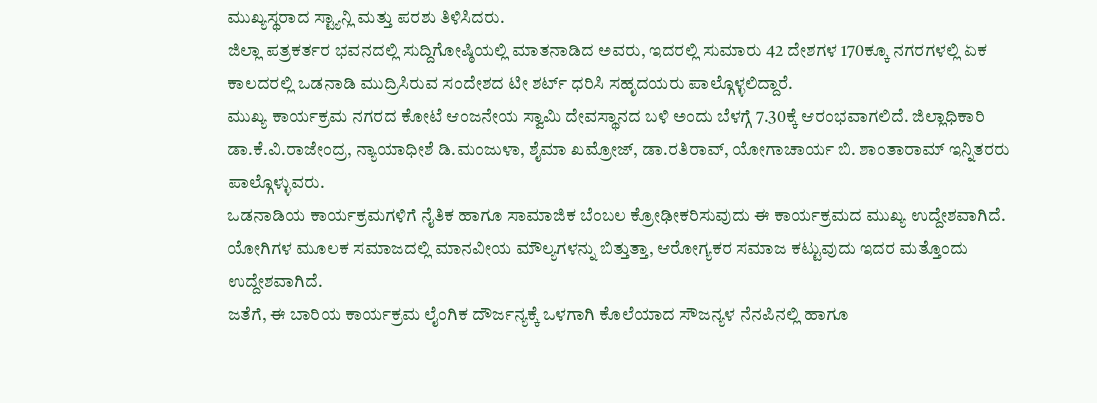ಮುಖ್ಯಸ್ಥರಾದ ಸ್ಟ್ಯಾನ್ಲಿ ಮತ್ತು ಪರಶು ತಿಳಿಸಿದರು.
ಜಿಲ್ಲಾ ಪತ್ರಕರ್ತರ ಭವನದಲ್ಲಿ ಸುದ್ದಿಗೋಷ್ಠಿಯಲ್ಲಿ ಮಾತನಾಡಿದ ಅವರು, ಇದರಲ್ಲಿ ಸುಮಾರು 42 ದೇಶಗಳ 170ಕ್ಕೂ ನಗರಗಳಲ್ಲಿ ಏಕ ಕಾಲದರಲ್ಲಿ ಒಡನಾಡಿ ಮುದ್ರಿಸಿರುವ ಸಂದೇಶದ ಟೀ ಶರ್ಟ್ ಧರಿಸಿ ಸಹೃದಯರು ಪಾಲ್ಗೊಳ್ಳಲಿದ್ದಾರೆ.
ಮುಖ್ಯ ಕಾರ್ಯಕ್ರಮ ನಗರದ ಕೋಟೆ ಆಂಜನೇಯ ಸ್ವಾಮಿ ದೇವಸ್ಥಾನದ ಬಳಿ ಅಂದು ಬೆಳಗ್ಗೆ 7.30ಕ್ಕೆ ಆರಂಭವಾಗಲಿದೆ. ಜಿಲ್ಲಾಧಿಕಾರಿ ಡಾ.ಕೆ.ವಿ.ರಾಜೇಂದ್ರ, ನ್ಯಾಯಾಧೀಶೆ ಡಿ.ಮಂಜುಳಾ, ಶೈಮಾ ಖಮ್ರೋಜ್, ಡಾ.ರತಿರಾವ್, ಯೋಗಾಚಾರ್ಯ ಬಿ. ಶಾಂತಾರಾಮ್ ಇನ್ನಿತರರು ಪಾಲ್ಗೊಳ್ಳುವರು.
ಒಡನಾಡಿಯ ಕಾರ್ಯಕ್ರಮಗಳಿಗೆ ನೈತಿಕ ಹಾಗೂ ಸಾಮಾಜಿಕ ಬೆಂಬಲ ಕ್ರೋಢೀಕರಿಸುವುದು ಈ ಕಾರ್ಯಕ್ರಮದ ಮುಖ್ಯ ಉದ್ದೇಶವಾಗಿದೆ. ಯೋಗಿಗಳ ಮೂಲಕ ಸಮಾಜದಲ್ಲಿ ಮಾನವೀಯ ಮೌಲ್ಯಗಳನ್ನು ಬಿತ್ತುತ್ತಾ, ಆರೋಗ್ಯಕರ ಸಮಾಜ ಕಟ್ಟುವುದು ಇದರ ಮತ್ತೊಂದು ಉದ್ದೇಶವಾಗಿದೆ.
ಜತೆಗೆ, ಈ ಬಾರಿಯ ಕಾರ್ಯಕ್ರಮ ಲೈಂಗಿಕ ದೌರ್ಜನ್ಯಕ್ಕೆ ಒಳಗಾಗಿ ಕೊಲೆಯಾದ ಸೌಜನ್ಯಳ ನೆನಪಿನಲ್ಲಿ ಹಾಗೂ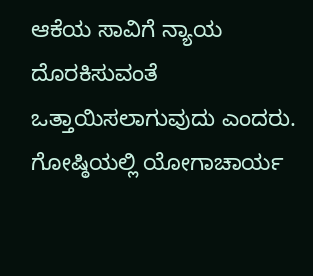ಆಕೆಯ ಸಾವಿಗೆ ನ್ಯಾಯ ದೊರಕಿಸುವಂತೆ ಒತ್ತಾಯಿಸಲಾಗುವುದು ಎಂದರು.
ಗೋಷ್ಠಿಯಲ್ಲಿ ಯೋಗಾಚಾರ್ಯ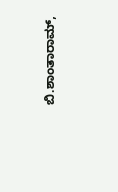ಬಿ.ಶಾಂತಾರಾಮ್,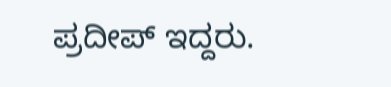ಪ್ರದೀಪ್ ಇದ್ದರು.